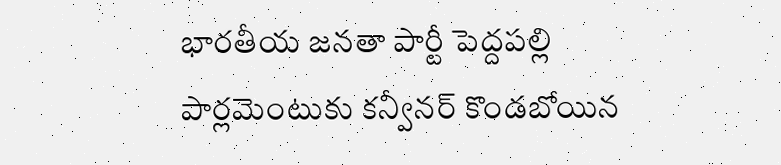భారతీయ జనతా పార్టీ పెద్దపల్లి పార్లమెంటుకు కన్వీనర్ కొండబోయిన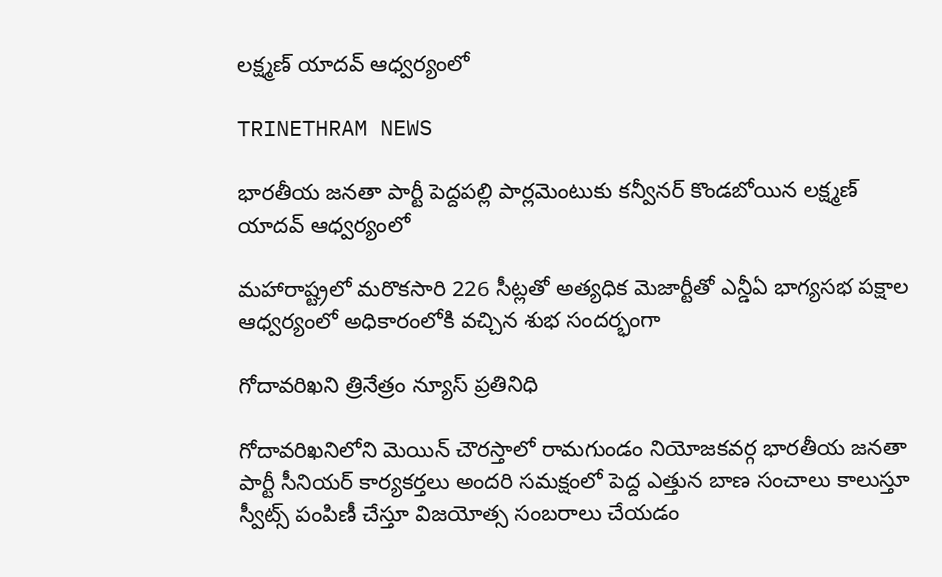లక్ష్మణ్ యాదవ్ ఆధ్వర్యంలో

TRINETHRAM NEWS

భారతీయ జనతా పార్టీ పెద్దపల్లి పార్లమెంటుకు కన్వీనర్ కొండబోయిన లక్ష్మణ్ యాదవ్ ఆధ్వర్యంలో

మహారాష్ట్రలో మరొకసారి 226 సీట్లతో అత్యధిక మెజార్టీతో ఎన్డీఏ భాగ్యసభ పక్షాల ఆధ్వర్యంలో అధికారంలోకి వచ్చిన శుభ సందర్భంగా

గోదావరిఖని త్రినేత్రం న్యూస్ ప్రతినిధి

గోదావరిఖనిలోని మెయిన్ చౌరస్తాలో రామగుండం నియోజకవర్గ భారతీయ జనతా పార్టీ సీనియర్ కార్యకర్తలు అందరి సమక్షంలో పెద్ద ఎత్తున బాణ సంచాలు కాలుస్తూ స్వీట్స్ పంపిణీ చేస్తూ విజయోత్స సంబరాలు చేయడం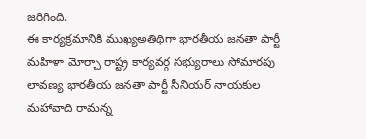జరిగింది.
ఈ కార్యక్రమానికి ముఖ్యఅతిథిగా భారతీయ జనతా పార్టీ మహిళా మోర్చా రాష్ట్ర కార్యవర్గ సభ్యురాలు సోమారపు లావణ్య భారతీయ జనతా పార్టీ సీనియర్ నాయకుల మహావాది రామన్న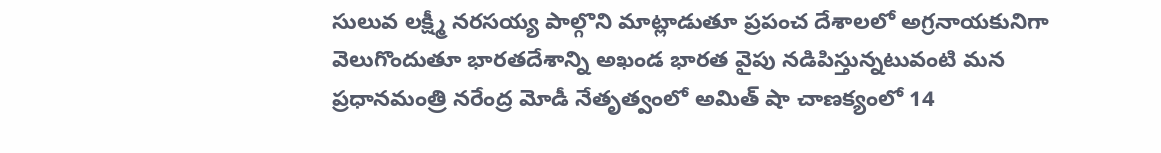సులువ లక్ష్మీ నరసయ్య పాల్గొని మాట్లాడుతూ ప్రపంచ దేశాలలో అగ్రనాయకునిగా వెలుగొందుతూ భారతదేశాన్ని అఖండ భారత వైపు నడిపిస్తున్నటువంటి మన ప్రధానమంత్రి నరేంద్ర మోడీ నేతృత్వంలో అమిత్ షా చాణక్యంలో 14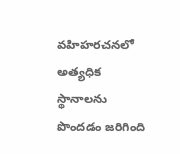వహిహరచనలో అత్యధిక స్థానాలను పొందడం జరిగింది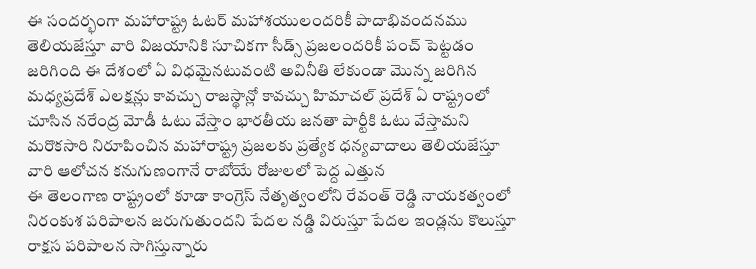ఈ సందర్భంగా మహారాష్ట్ర ఓటర్ మహాశయులందరికీ పాదాభివందనము తెలియజేస్తూ వారి విజయానికి సూచికగా సీడ్స్ ప్రజలందరికీ పంచ్ పెట్టడం జరిగింది ఈ దేశంలో ఏ విధమైనటువంటి అవినీతి లేకుండా మొన్న జరిగిన మధ్యప్రదేశ్ ఎలక్షన్లు కావచ్చు రాజస్థాన్లో కావచ్చు హిమాచల్ ప్రదేశ్ ఏ రాష్ట్రంలో చూసిన నరేంద్ర మోడీ ఓటు వేస్తాం భారతీయ జనతా పార్టీకి ఓటు వేస్తామని మరొకసారి నిరూపించిన మహారాష్ట్ర ప్రజలకు ప్రత్యేక ధన్యవాదాలు తెలియజేస్తూ వారి ఆలోచన కనుగుణంగానే రాబోయే రోజులలో పెద్ద ఎత్తున
ఈ తెలంగాణ రాష్ట్రంలో కూడా కాంగ్రెస్ నేతృత్వంలోని రేవంత్ రెడ్డి నాయకత్వంలో నిరంకుశ పరిపాలన జరుగుతుందని పేదల నడ్డి విరుస్తూ పేదల ఇండ్లను కొలుస్తూ రాక్షస పరిపాలన సాగిస్తున్నారు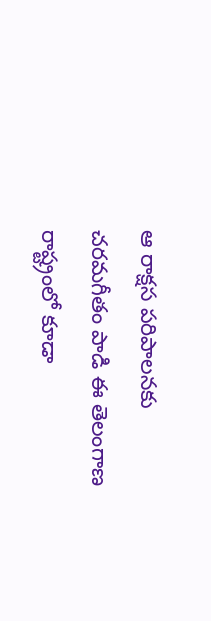ఆ రాక్షస పరిపాలనకు చరమగీతం పాడి ఈ తెలంగాణ రాష్ట్రంలో కూడా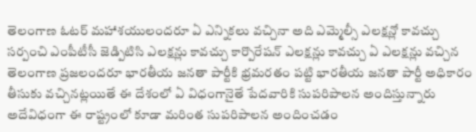తెలంగాణ ఓటర్ మహాశయులందరూ ఏ ఎన్నికలు వచ్చినా అది ఎమ్మెల్సీ ఎలక్షన్లో కావచ్చు సర్పంచి ఎంపీటీసీ జెడ్పిటిసి ఎలక్షన్లు కావచ్చు కార్పొరేషన్ ఎలక్షన్లు కావచ్చు ఏ ఎలక్షన్లు వచ్చిన తెలంగాణ ప్రజలందరూ భారతీయ జనతా పార్టీకి భ్రమరతం పట్టి భారతీయ జనతా పార్టీ అధికారం తీసుకు వచ్చినట్లయితే ఈ దేశంలో ఏ విధంగానైతే పేదవారికి సుపరిపాలన అందిస్తున్నారు అదేవిధంగా ఈ రాష్ట్రంలో కూడా మరింత సుపరిపాలన అందించడం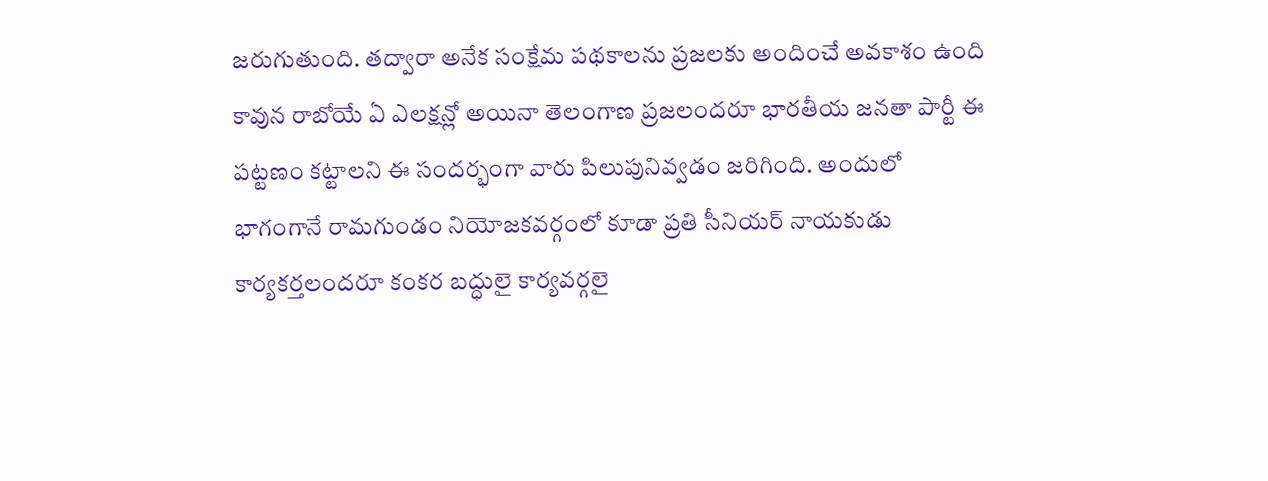జరుగుతుంది. తద్వారా అనేక సంక్షేమ పథకాలను ప్రజలకు అందించే అవకాశం ఉంది కావున రాబోయే ఏ ఎలక్షన్లో అయినా తెలంగాణ ప్రజలందరూ భారతీయ జనతా పార్టీ ఈ పట్టణం కట్టాలని ఈ సందర్భంగా వారు పిలుపునివ్వడం జరిగింది. అందులో భాగంగానే రామగుండం నియోజకవర్గంలో కూడా ప్రతి సీనియర్ నాయకుడు కార్యకర్తలందరూ కంకర బద్ధులై కార్యవర్గలై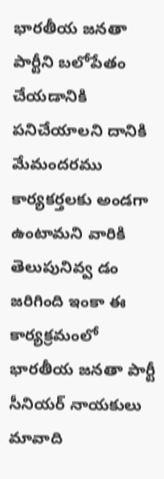భారతీయ జనతా పార్టీని బలోపేతం చేయడానికి పనిచేయాలని దానికి మేమందరము కార్యకర్తలకు అండగా ఉంటామని వారికి తెలుపునివ్వ డం జరిగింది ఇంకా ఈ కార్యక్రమంలో భారతీయ జనతా పార్టీ సీనియర్ నాయకులు మావాది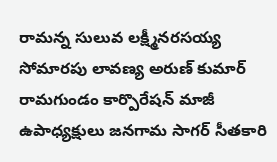రామన్న సులువ లక్ష్మీనరసయ్య సోమారపు లావణ్య అరుణ్ కుమార్ రామగుండం కార్పొరేషన్ మాజీ ఉపాధ్యక్షులు జనగామ సాగర్ సీతకారి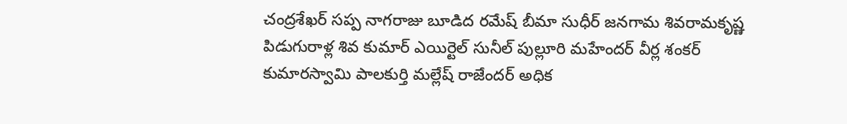చంద్రశేఖర్ సప్ప నాగరాజు బూడిద రమేష్ బీమా సుధీర్ జనగామ శివరామకృష్ణ పిడుగురాళ్ల శివ కుమార్ ఎయిర్టెల్ సునీల్ పుల్లూరి మహేందర్ వీర్ల శంకర్ కుమారస్వామి పాలకుర్తి మల్లేష్ రాజేందర్ అధిక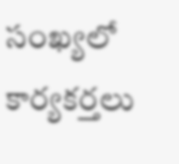సంఖ్యలో కార్యకర్తలు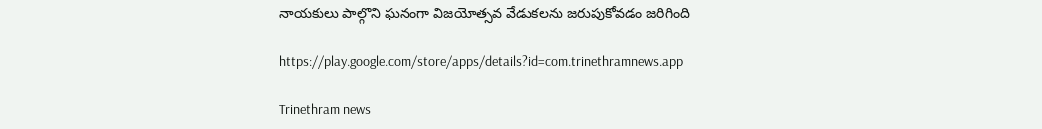నాయకులు పాల్గొని ఘనంగా విజయోత్సవ వేడుకలను జరుపుకోవడం జరిగింది

https://play.google.com/store/apps/details?id=com.trinethramnews.app

Trinethram news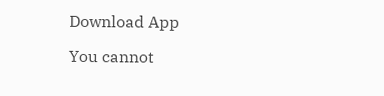Download App

You cannot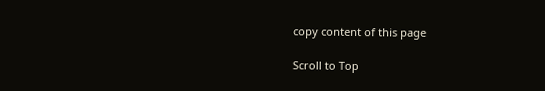copy content of this page

Scroll to Top